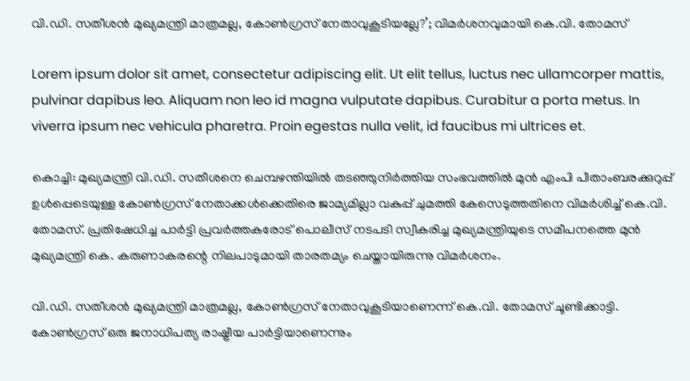വി.ഡി. സതീശൻ മുഖ്യമന്ത്രി മാത്രമല്ല, കോൺഗ്രസ് നേതാവുകൂടിയല്ലേ?’; വിമർശനവുമായി കെ.വി. തോമസ്

Lorem ipsum dolor sit amet, consectetur adipiscing elit. Ut elit tellus, luctus nec ullamcorper mattis, pulvinar dapibus leo. Aliquam non leo id magna vulputate dapibus. Curabitur a porta metus. In viverra ipsum nec vehicula pharetra. Proin egestas nulla velit, id faucibus mi ultrices et.

കൊച്ചി: മുഖ്യമന്ത്രി വി.ഡി. സതീശനെ ചെമ്പഴന്തിയിൽ തടഞ്ഞുനിർത്തിയ സംഭവത്തിൽ മുൻ എംപി പീതാംബരക്കുറുപ്പ് ഉൾപ്പെടെയുള്ള കോൺഗ്രസ് നേതാക്കൾക്കെതിരെ ജാമ്യമില്ലാ വകുപ്പ് ചുമത്തി കേസെടുത്തതിനെ വിമർശിച്ച് കെ.വി. തോമസ്. പ്രതിഷേധിച്ച പാർട്ടി പ്രവർത്തകരോട് പൊലീസ് നടപടി സ്വീകരിച്ച മുഖ്യമന്ത്രിയുടെ സമീപനത്തെ മുൻ മുഖ്യമന്ത്രി കെ. കരുണാകരന്റെ നിലപാടുമായി താരതമ്യം ചെയ്തായിരുന്നു വിമർശനം.

വി.ഡി. സതീശൻ മുഖ്യമന്ത്രി മാത്രമല്ല, കോൺഗ്രസ് നേതാവുകൂടിയാണെന്ന് കെ.വി. തോമസ് ചൂണ്ടിക്കാട്ടി. കോൺഗ്രസ് ഒരു ജനാധിപത്യ രാഷ്ട്രീയ പാർട്ടിയാണെന്നും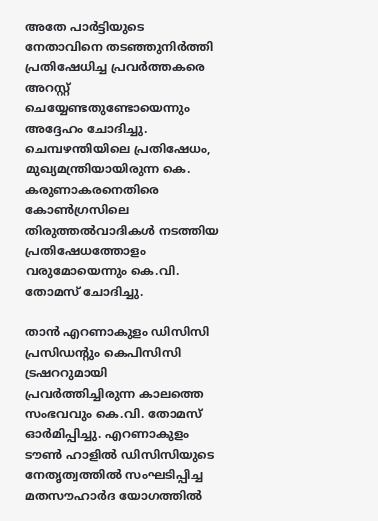അതേ പാർട്ടിയുടെ നേതാവിനെ തടഞ്ഞുനിർത്തി പ്രതിഷേധിച്ച പ്രവർത്തകരെ അറസ്റ്റ് ചെയ്യേണ്ടതുണ്ടോയെന്നും അദ്ദേഹം ചോദിച്ചു. ചെമ്പഴന്തിയിലെ പ്രതിഷേധം, മുഖ്യമന്ത്രിയായിരുന്ന കെ. കരുണാകരനെതിരെ കോൺഗ്രസിലെ തിരുത്തൽവാദികൾ നടത്തിയ പ്രതിഷേധത്തോളം വരുമോയെന്നും കെ.വി. തോമസ് ചോദിച്ചു.

താൻ എറണാകുളം ഡിസിസി പ്രസിഡന്റും കെപിസിസി ട്രഷററുമായി പ്രവർത്തിച്ചിരുന്ന കാലത്തെ സംഭവവും കെ.വി. തോമസ് ഓർമിപ്പിച്ചു. എറണാകുളം ടൗൺ ഹാളിൽ ഡിസിസിയുടെ നേതൃത്വത്തിൽ സംഘടിപ്പിച്ച മതസൗഹാർദ യോഗത്തിൽ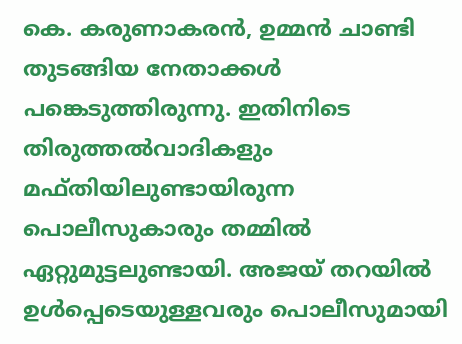കെ. കരുണാകരൻ, ഉമ്മൻ ചാണ്ടി തുടങ്ങിയ നേതാക്കൾ പങ്കെടുത്തിരുന്നു. ഇതിനിടെ തിരുത്തൽവാദികളും മഫ്തിയിലുണ്ടായിരുന്ന പൊലീസുകാരും തമ്മിൽ ഏറ്റുമുട്ടലുണ്ടായി. അജയ് തറയിൽ ഉൾപ്പെടെയുള്ളവരും പൊലീസുമായി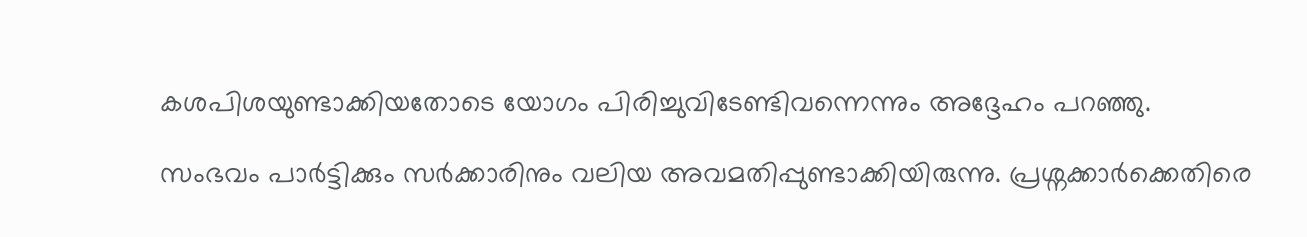കശപിശയുണ്ടാക്കിയതോടെ യോഗം പിരിച്ചുവിടേണ്ടിവന്നെന്നും അദ്ദേഹം പറഞ്ഞു.

സംഭവം പാർട്ടിക്കും സർക്കാരിനും വലിയ അവമതിപ്പുണ്ടാക്കിയിരുന്നു. പ്രശ്നക്കാർക്കെതിരെ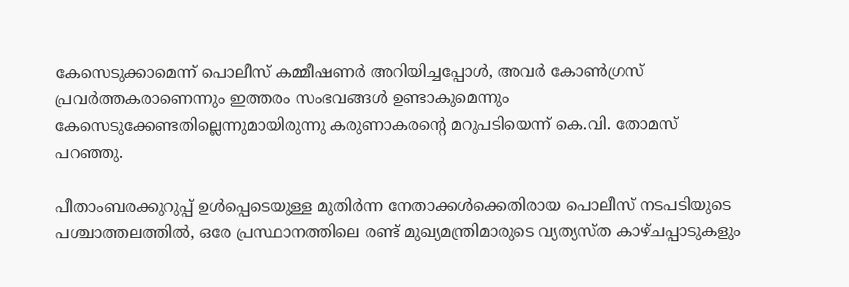കേസെടുക്കാമെന്ന് പൊലീസ് കമ്മീഷണർ അറിയിച്ചപ്പോൾ, അവർ കോൺഗ്രസ് പ്രവർത്തകരാണെന്നും ഇത്തരം സംഭവങ്ങൾ ഉണ്ടാകുമെന്നും കേസെടുക്കേണ്ടതില്ലെന്നുമായിരുന്നു കരുണാകരന്റെ മറുപടിയെന്ന് കെ.വി. തോമസ് പറഞ്ഞു.

പീതാംബരക്കുറുപ്പ് ഉൾപ്പെടെയുള്ള മുതിർന്ന നേതാക്കൾക്കെതിരായ പൊലീസ് നടപടിയുടെ പശ്ചാത്തലത്തിൽ, ഒരേ പ്രസ്ഥാനത്തിലെ രണ്ട് മുഖ്യമന്ത്രിമാരുടെ വ്യത്യസ്ത കാഴ്ചപ്പാടുകളും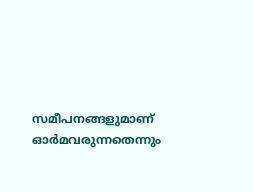സമീപനങ്ങളുമാണ് ഓർമവരുന്നതെന്നും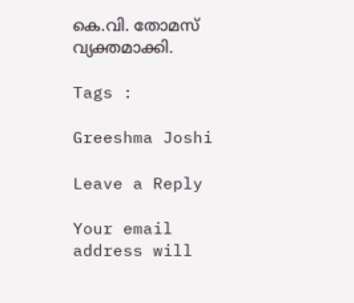കെ.വി. തോമസ് വ്യക്തമാക്കി.

Tags :

Greeshma Joshi

Leave a Reply

Your email address will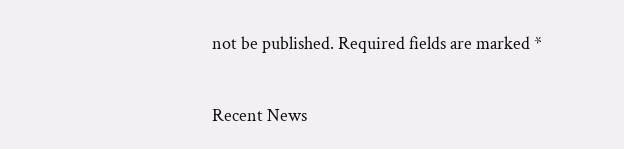not be published. Required fields are marked *

Recent News